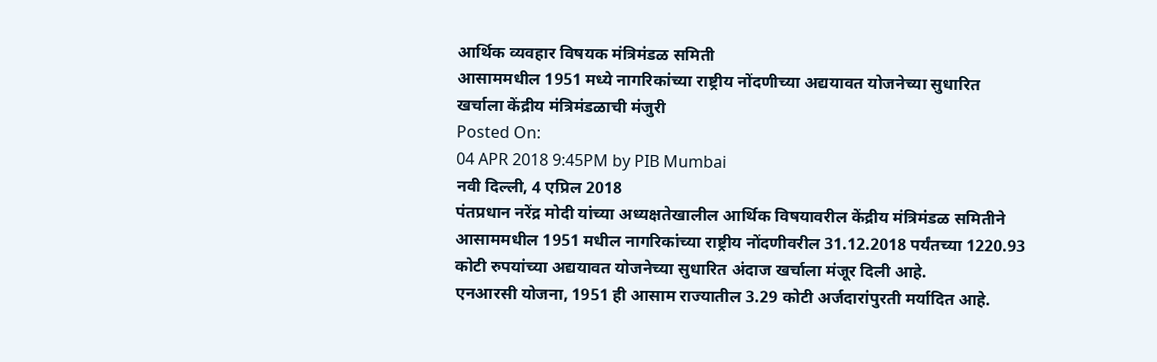आर्थिक व्यवहार विषयक मंत्रिमंडळ समिती
आसाममधील 1951 मध्ये नागरिकांच्या राष्ट्रीय नोंदणीच्या अद्ययावत योजनेच्या सुधारित खर्चाला केंद्रीय मंत्रिमंडळाची मंजुरी
Posted On:
04 APR 2018 9:45PM by PIB Mumbai
नवी दिल्ली, 4 एप्रिल 2018
पंतप्रधान नरेंद्र मोदी यांच्या अध्यक्षतेखालील आर्थिक विषयावरील केंद्रीय मंत्रिमंडळ समितीने आसाममधील 1951 मधील नागरिकांच्या राष्ट्रीय नोंदणीवरील 31.12.2018 पर्यंतच्या 1220.93 कोटी रुपयांच्या अद्ययावत योजनेच्या सुधारित अंदाज खर्चाला मंजूर दिली आहे.
एनआरसी योजना, 1951 ही आसाम राज्यातील 3.29 कोटी अर्जदारांपुरती मर्यादित आहे.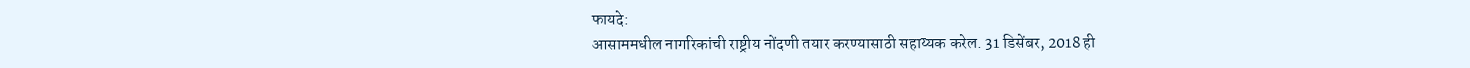फायदे:
आसाममधील नागरिकांची राष्ट्रीय नोंदणी तयार करण्यासाठी सहाय्यक करेल. 31 डिसेंबर, 2018 ही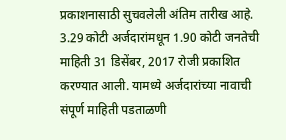प्रकाशनासाठी सुचवलेली अंतिम तारीख आहे. 3.29 कोटी अर्जदारांमधून 1.90 कोटी जनतेची माहिती 31 डिसेंबर, 2017 रोजी प्रकाशित करण्यात आली. यामध्ये अर्जदारांच्या नावाची संपूर्ण माहिती पडताळणी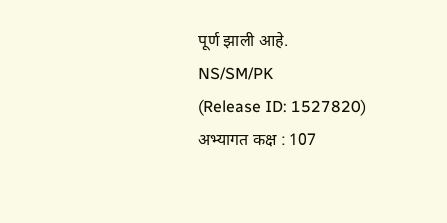पूर्ण झाली आहे.
NS/SM/PK
(Release ID: 1527820)
अभ्यागत कक्ष : 107